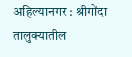अहिल्यानगर : श्रीगोंदा तालुक्यातील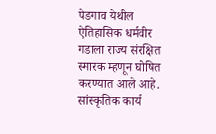पेडगाव येथील ऐतिहासिक धर्मवीर गडाला राज्य संरक्षित स्मारक म्हणून घोषित करण्यात आले आहे. सांस्कृतिक कार्य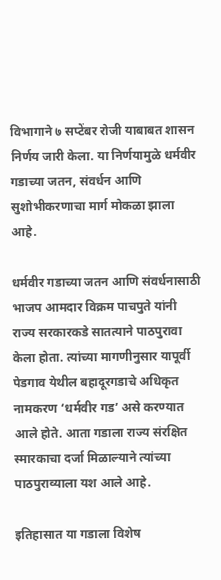विभागाने ७ सप्टेंबर रोजी याबाबत शासन निर्णय जारी केला. या निर्णयामुळे धर्मवीर गडाच्या जतन, संवर्धन आणि सुशोभीकरणाचा मार्ग मोकळा झाला आहे.

धर्मवीर गडाच्या जतन आणि संवर्धनासाठी भाजप आमदार विक्रम पाचपुते यांनी राज्य सरकारकडे सातत्याने पाठपुरावा केला होता. त्यांच्या मागणीनुसार यापूर्वी पेडगाव येथील बहादूरगडाचे अधिकृत नामकरण ‘धर्मवीर गड’ असे करण्यात आले होते. आता गडाला राज्य संरक्षित स्मारकाचा दर्जा मिळाल्याने त्यांच्या पाठपुराव्याला यश आले आहे.

इतिहासात या गडाला विशेष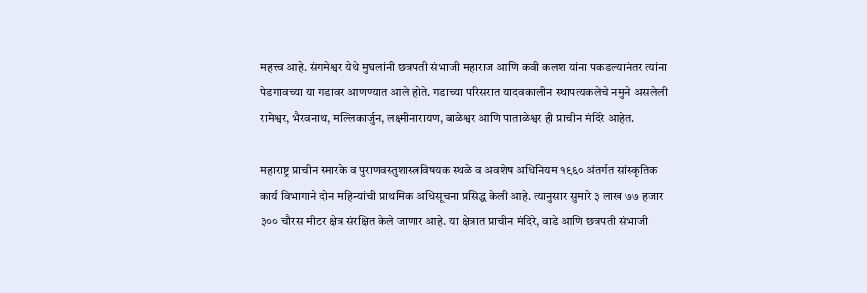महत्त्व आहे. संगमेश्वर येथे मुघलांनी छत्रपती संभाजी महाराज आणि कवी कलश यांना पकडल्यानंतर त्यांना पेडगावच्या या गडावर आणण्यात आले होते. गडाच्या परिसरात यादवकालीन स्थापत्यकलेचे नमुने असलेली रामेश्वर, भैरवनाथ, मल्लिकार्जुन, लक्ष्मीनारायण, बाळेश्वर आणि पाताळेश्वर ही प्राचीन मंदिरे आहेत.

महाराष्ट्र प्राचीन स्मारके व पुराणवस्तुशास्त्रविषयक स्थळे व अवशेष अधिनियम १९६० अंतर्गत सांस्कृतिक कार्य विभागाने दोन महिन्यांची प्राथमिक अधिसूचना प्रसिद्ध केली आहे. त्यानुसार सुमारे ३ लाख ७७ हजार ३०० चौरस मीटर क्षेत्र संरक्षित केले जाणार आहे. या क्षेत्रात प्राचीन मंदिरे, वाडे आणि छत्रपती संभाजी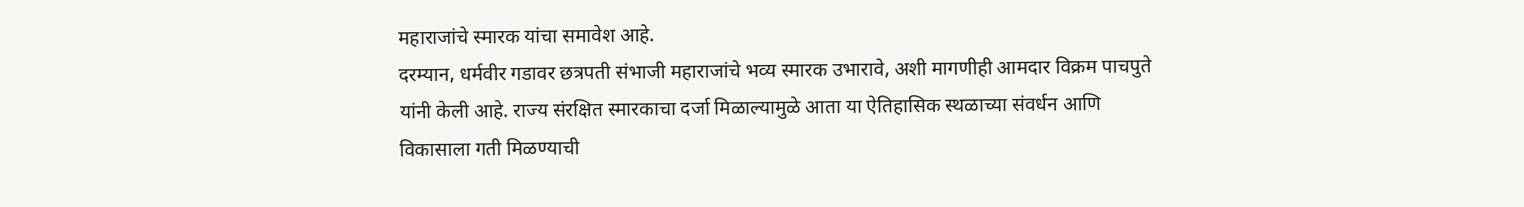महाराजांचे स्मारक यांचा समावेश आहे.
दरम्यान, धर्मवीर गडावर छत्रपती संभाजी महाराजांचे भव्य स्मारक उभारावे, अशी मागणीही आमदार विक्रम पाचपुते यांनी केली आहे. राज्य संरक्षित स्मारकाचा दर्जा मिळाल्यामुळे आता या ऐतिहासिक स्थळाच्या संवर्धन आणि विकासाला गती मिळण्याची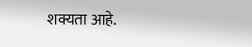शक्यता आहे.